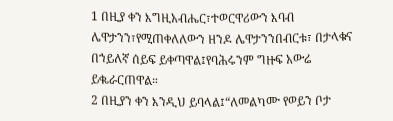1 በዚያ ቀን እግዚአብሔር፣ተወርዋሪውን እባብ ሌዋታንን፣የሚጠቀለለውን ዘንዶ ሌዋታንንበብርቱ፣ በታላቁና በኀይለኛ ሰይፍ ይቀጣዋል፤የባሕሩንም ግዙፍ አውሬ ይቈራርጠዋል።
2 በዚያን ቀን እንዲህ ይባላል፤“ለመልካሙ የወይን ቦታ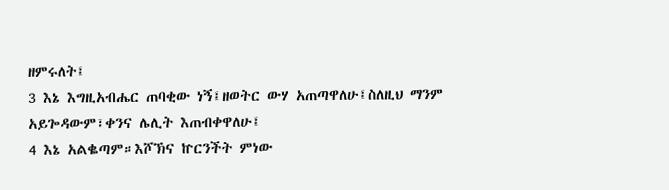ዘምሩለት፤
3 እኔ እግዚአብሔር ጠባቂው ነኝ፤ዘወትር ውሃ አጠጣዋለሁ፤ስለዚህ ማንም አይጐዳውም፣ቀንና ሌሊት እጠብቀዋለሁ፤
4 እኔ አልቈጣም።እሾኽና ኵርንችት ምነው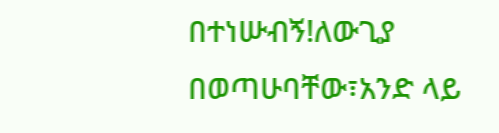በተነሡብኝ!ለውጊያ በወጣሁባቸው፣አንድ ላይ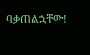ባቃጠልኋቸው!